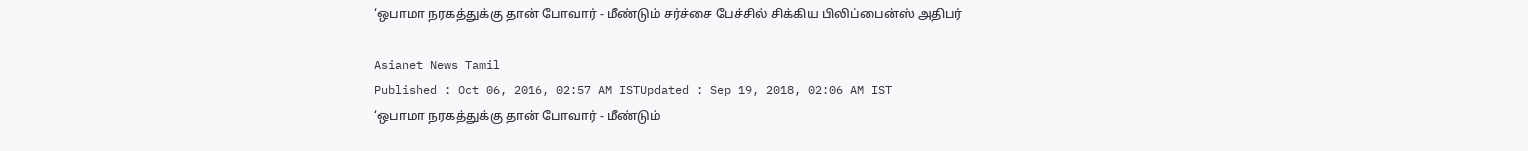‘ஒபாமா நரகத்துக்கு தான் போவார் - மீண்டும் சர்ச்சை பேச்சில் சிக்கிய பிலிப்பைன்ஸ் அதிபர்

Asianet News Tamil
Published : Oct 06, 2016, 02:57 AM ISTUpdated : Sep 19, 2018, 02:06 AM IST
‘ஒபாமா நரகத்துக்கு தான் போவார் - மீண்டும்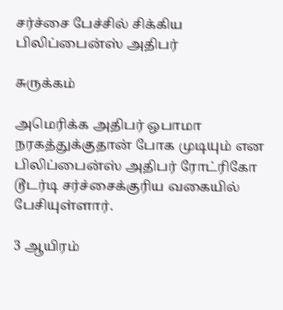சர்ச்சை பேச்சில் சிக்கிய பிலிப்பைன்ஸ் அதிபர்

சுருக்கம்

அமெரிக்க அதிபர் ஒபாமா நரகத்துக்குதான் போக முடியும் என பிலிப்பைன்ஸ் அதிபர் ரோட்ரிகோ டூடர்டி சர்ச்சைக்குரிய வகையில் பேசியுள்ளார்.

3 ஆயிரம்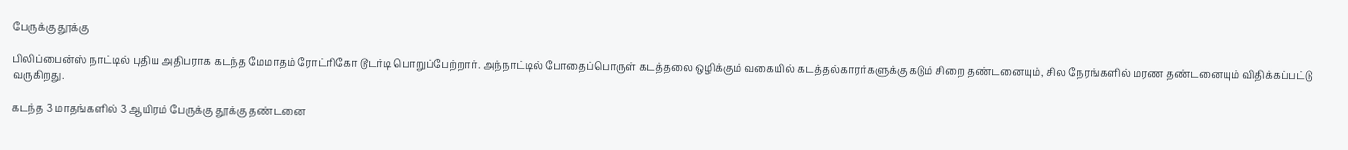பேருக்கு தூக்கு

பிலிப்பைன்ஸ் நாட்டில் புதிய அதிபராக கடந்த மேமாதம் ரோட்ரிகோ டூடர்டி பொறுப்பேற்றார். அந்நாட்டில் போதைப்பொருள் கடத்தலை ஒழிக்கும் வகையில் கடத்தல்காரர்களுக்கு கடும் சிறை தண்டனையும், சில நேரங்களில் மரண தண்டனையும் விதிக்கப்பட்டு வருகிறது.

கடந்த 3 மாதங்களில் 3 ஆயிரம் பேருக்கு தூக்கு தண்டனை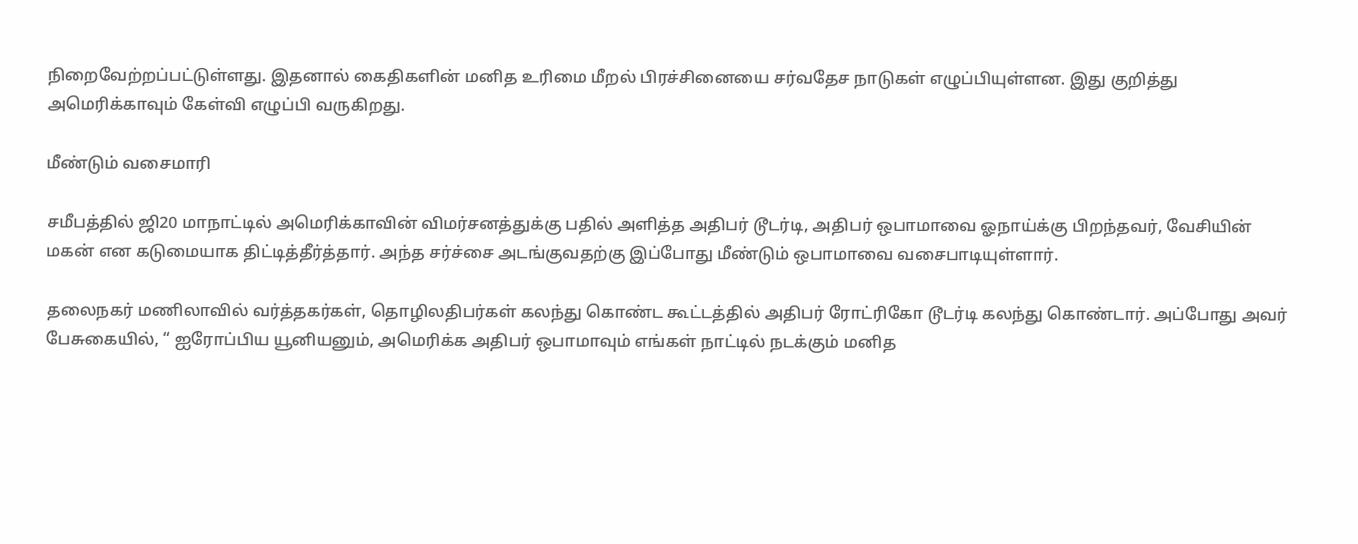நிறைவேற்றப்பட்டுள்ளது. இதனால் கைதிகளின் மனித உரிமை மீறல் பிரச்சினையை சர்வதேச நாடுகள் எழுப்பியுள்ளன. இது குறித்து அமெரிக்காவும் கேள்வி எழுப்பி வருகிறது.

மீண்டும் வசைமாரி

சமீபத்தில் ஜி20 மாநாட்டில் அமெரிக்காவின் விமர்சனத்துக்கு பதில் அளித்த அதிபர் டூடர்டி, அதிபர் ஒபாமாவை ஓநாய்க்கு பிறந்தவர், வேசியின் மகன் என கடுமையாக திட்டித்தீர்த்தார். அந்த சர்ச்சை அடங்குவதற்கு இப்போது மீண்டும் ஒபாமாவை வசைபாடியுள்ளார்.

தலைநகர் மணிலாவில் வர்த்தகர்கள், தொழிலதிபர்கள் கலந்து கொண்ட கூட்டத்தில் அதிபர் ரோட்ரிகோ டூடர்டி கலந்து கொண்டார். அப்போது அவர் பேசுகையில், “ ஐரோப்பிய யூனியனும், அமெரிக்க அதிபர் ஒபாமாவும் எங்கள் நாட்டில் நடக்கும் மனித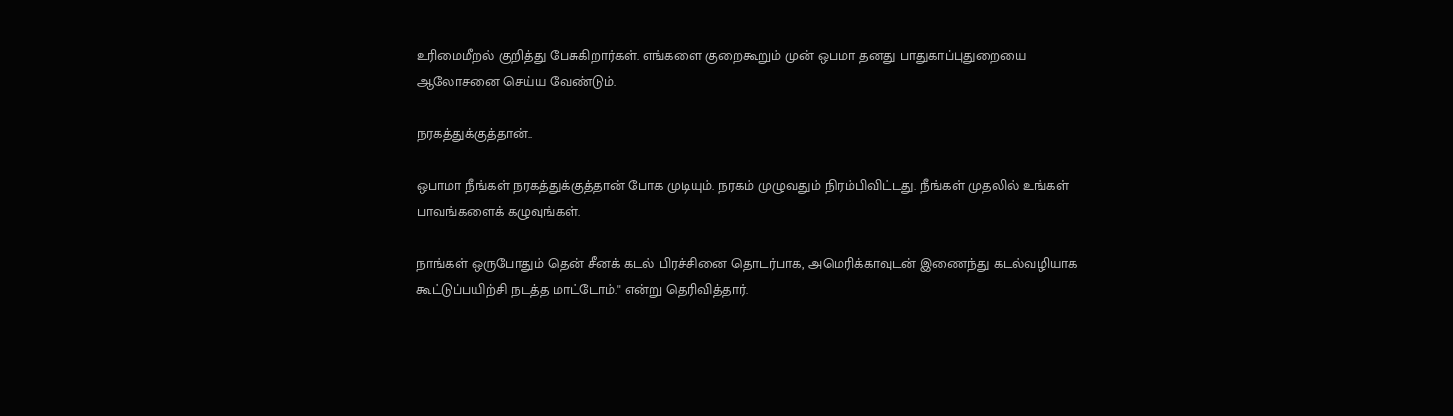உரிமைமீறல் குறித்து பேசுகிறார்கள். எங்களை குறைகூறும் முன் ஒபமா தனது பாதுகாப்புதுறையை ஆலோசனை செய்ய வேண்டும்.

நரகத்துக்குத்தான்..

ஒபாமா நீங்கள் நரகத்துக்குத்தான் போக முடியும். நரகம் முழுவதும் நிரம்பிவிட்டது. நீங்கள் முதலில் உங்கள் பாவங்களைக் கழுவுங்கள்.

நாங்கள் ஒருபோதும் தென் சீனக் கடல் பிரச்சினை தொடர்பாக, அமெரிக்காவுடன் இணைந்து கடல்வழியாக கூட்டுப்பயிற்சி நடத்த மாட்டோம்.'' என்று தெரிவித்தார்.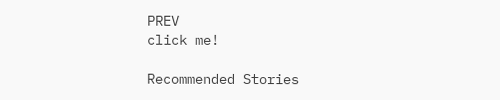PREV
click me!

Recommended Stories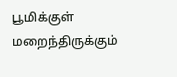பூமிக்குள் மறைந்திருக்கும்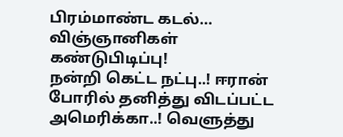பிரம்மாண்ட கடல்… விஞ்ஞானிகள் கண்டுபிடிப்பு!
நன்றி கெட்ட நட்பு..! ஈரான் போரில் தனித்து விடப்பட்ட அமெரிக்கா..! வெளுத்து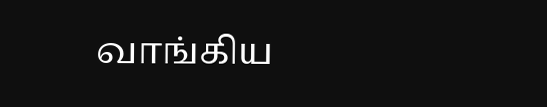வாங்கிய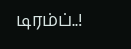டிரம்ப்..!